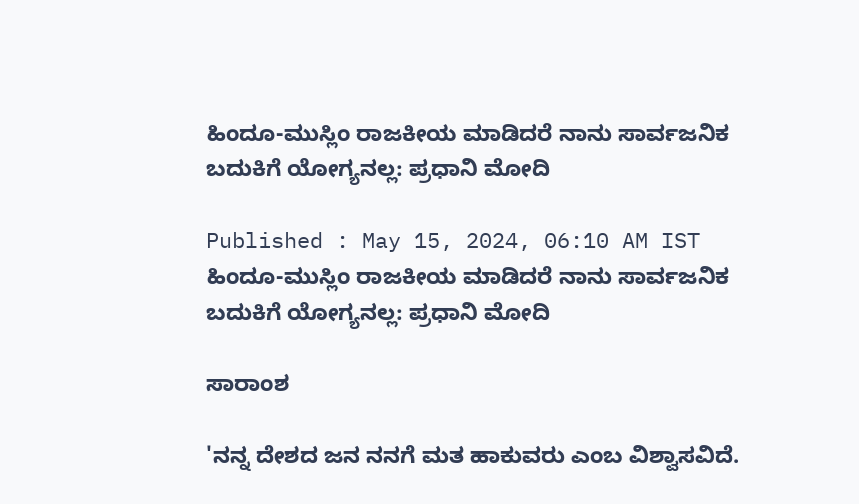ಹಿಂದೂ-ಮುಸ್ಲಿಂ ರಾಜಕೀಯ ಮಾಡಿದರೆ ನಾನು ಸಾರ್ವಜನಿಕ ಬದುಕಿಗೆ ಯೋಗ್ಯನಲ್ಲ: ಪ್ರಧಾನಿ ಮೋದಿ

Published : May 15, 2024, 06:10 AM IST
ಹಿಂದೂ-ಮುಸ್ಲಿಂ ರಾಜಕೀಯ ಮಾಡಿದರೆ ನಾನು ಸಾರ್ವಜನಿಕ ಬದುಕಿಗೆ ಯೋಗ್ಯನಲ್ಲ: ಪ್ರಧಾನಿ ಮೋದಿ

ಸಾರಾಂಶ

'ನನ್ನ ದೇಶದ ಜನ ನನಗೆ ಮತ ಹಾಕುವರು ಎಂಬ ವಿಶ್ವಾಸವಿದೆ.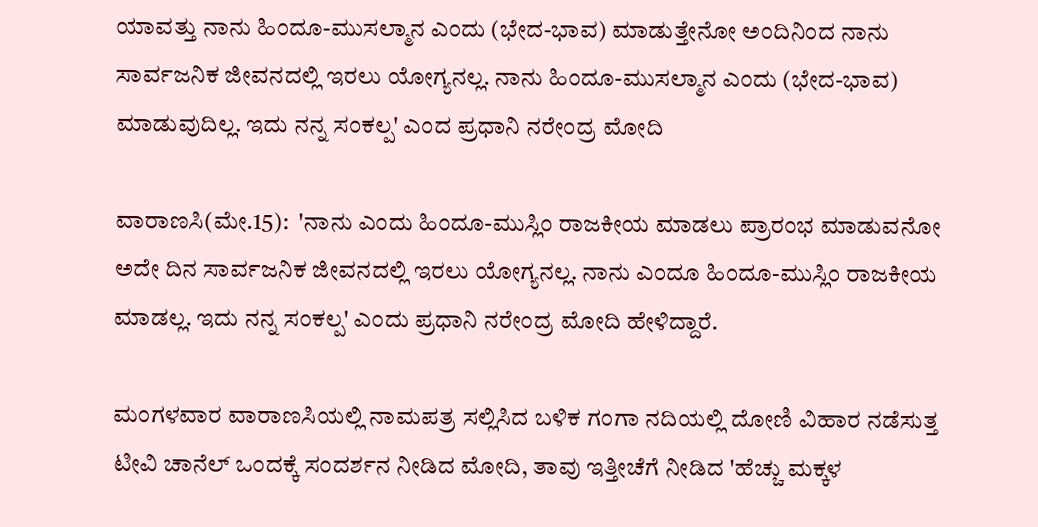ಯಾವತ್ತು ನಾನು ಹಿಂದೂ-ಮುಸಲ್ಮಾನ ಎಂದು (ಭೇದ-ಭಾವ) ಮಾಡುತ್ತೇನೋ ಅಂದಿನಿಂದ ನಾನು ಸಾರ್ವಜನಿಕ ಜೀವನದಲ್ಲಿ ಇರಲು ಯೋಗ್ಯನಲ್ಲ. ನಾನು ಹಿಂದೂ-ಮುಸಲ್ಮಾನ ಎಂದು (ಭೇದ-ಭಾವ) ಮಾಡುವುದಿಲ್ಲ. ಇದು ನನ್ನ ಸಂಕಲ್ಪ' ಎಂದ ಪ್ರಧಾನಿ ನರೇಂದ್ರ ಮೋದಿ

ವಾರಾಣಸಿ(ಮೇ.15):  'ನಾನು ಎಂದು ಹಿಂದೂ-ಮುಸ್ಲಿಂ ರಾಜಕೀಯ ಮಾಡಲು ಪ್ರಾರಂಭ ಮಾಡುವನೋ ಅದೇ ದಿನ ಸಾರ್ವಜನಿಕ ಜೀವನದಲ್ಲಿ ಇರಲು ಯೋಗ್ಯನಲ್ಲ. ನಾನು ಎಂದೂ ಹಿಂದೂ-ಮುಸ್ಲಿಂ ರಾಜಕೀಯ ಮಾಡಲ್ಲ. ಇದು ನನ್ನ ಸಂಕಲ್ಪ' ಎಂದು ಪ್ರಧಾನಿ ನರೇಂದ್ರ ಮೋದಿ ಹೇಳಿದ್ದಾರೆ.

ಮಂಗಳವಾರ ವಾರಾಣಸಿಯಲ್ಲಿ ನಾಮಪತ್ರ ಸಲ್ಲಿಸಿದ ಬಳಿಕ ಗಂಗಾ ನದಿಯಲ್ಲಿ ದೋಣಿ ವಿಹಾರ ನಡೆಸುತ್ತ ಟೀವಿ ಚಾನೆಲ್ ಒಂದಕ್ಕೆ ಸಂದರ್ಶನ ನೀಡಿದ ಮೋದಿ, ತಾವು ಇತ್ತೀಚೆಗೆ ನೀಡಿದ 'ಹೆಚ್ಚು ಮಕ್ಕಳ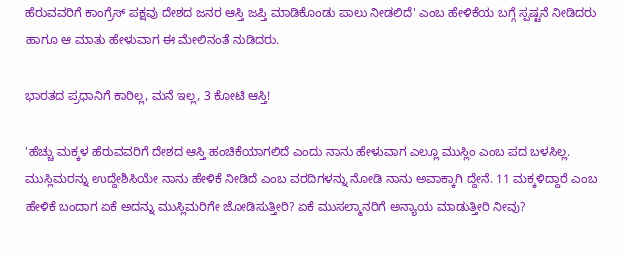ಹೆರುವವರಿಗೆ ಕಾಂಗ್ರೆಸ್ ಪಕ್ಷವು ದೇಶದ ಜನರ ಆಸ್ತಿ ಜಪ್ತಿ ಮಾಡಿಕೊಂಡು ಪಾಲು ನೀಡಲಿದೆ' ಎಂಬ ಹೇಳಿಕೆಯ ಬಗ್ಗೆ ಸ್ಪಷ್ಟನೆ ನೀಡಿದರು ಹಾಗೂ ಆ ಮಾತು ಹೇಳುವಾಗ ಈ ಮೇಲಿನಂತೆ ನುಡಿದರು.

ಭಾರತದ ಪ್ರಧಾನಿಗೆ ಕಾರಿಲ್ಲ, ಮನೆ ಇಲ್ಲ, 3 ಕೋಟಿ ಆಸ್ತಿ!

'ಹೆಚ್ಚು ಮಕ್ಕಳ ಹೆರುವವರಿಗೆ ದೇಶದ ಆಸ್ತಿ ಹಂಚಿಕೆಯಾಗಲಿದೆ ಎಂದು ನಾನು ಹೇಳುವಾಗ ಎಲ್ಲೂ ಮುಸ್ಲಿಂ ಎಂಬ ಪದ ಬಳಸಿಲ್ಲ. ಮುಸ್ಲಿಮರನ್ನು ಉದ್ದೇಶಿಸಿಯೇ ನಾನು ಹೇಳಿಕೆ ನೀಡಿದೆ ಎಂಬ ವರದಿಗಳನ್ನು ನೋಡಿ ನಾನು ಅವಾಕ್ಕಾಗಿ ದ್ದೇನೆ. 11 ಮಕ್ಕಳಿದ್ದಾರೆ ಎಂಬ ಹೇಳಿಕೆ ಬಂದಾಗ ಏಕೆ ಅದನ್ನು ಮುಸ್ಲಿಮರಿಗೇ ಜೋಡಿಸುತ್ತೀರಿ? ಏಕೆ ಮುಸಲ್ಮಾನರಿಗೆ ಅನ್ಯಾಯ ಮಾಡುತ್ತೀರಿ ನೀವು?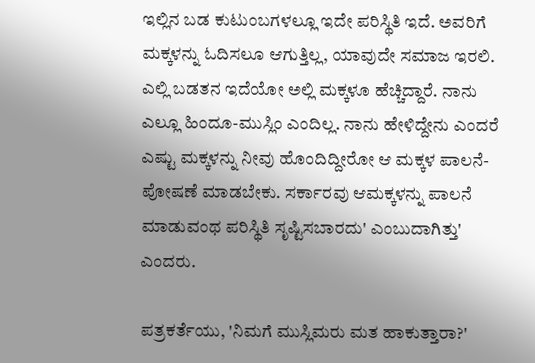ಇಲ್ಲಿನ ಬಡ ಕುಟುಂಬಗಳಲ್ಲೂ ಇದೇ ಪರಿಸ್ಥಿತಿ ಇದೆ. ಅವರಿಗೆ ಮಕ್ಕಳನ್ನು ಓದಿಸಲೂ ಆಗುತ್ತಿಲ್ಲ, ಯಾವುದೇ ಸಮಾಜ ಇರಲಿ. ಎಲ್ಲಿ ಬಡತನ ಇದೆಯೋ ಅಲ್ಲಿ ಮಕ್ಕಳೂ ಹೆಚ್ಚಿದ್ದಾರೆ. ನಾನು ಎಲ್ಲೂ ಹಿಂದೂ-ಮುಸ್ಲಿಂ ಎಂದಿಲ್ಲ. ನಾನು ಹೇಳಿದ್ದೇನು ಎಂದರೆ ಎಷ್ಟು ಮಕ್ಕಳನ್ನು ನೀವು ಹೊಂದಿದ್ದೀರೋ ಆ ಮಕ್ಕಳ ಪಾಲನೆ-ಪೋಷಣೆ ಮಾಡಬೇಕು. ಸರ್ಕಾರವು ಆಮಕ್ಕಳನ್ನು ಪಾಲನೆ ಮಾಡುವಂಥ ಪರಿಸ್ಥಿತಿ ಸೃಷ್ಟಿಸಬಾರದು' ಎಂಬುದಾಗಿತ್ತು' ಎಂದರು.

ಪತ್ರಕರ್ತೆಯು, 'ನಿಮಗೆ ಮುಸ್ಲಿಮರು ಮತ ಹಾಕುತ್ತಾರಾ?'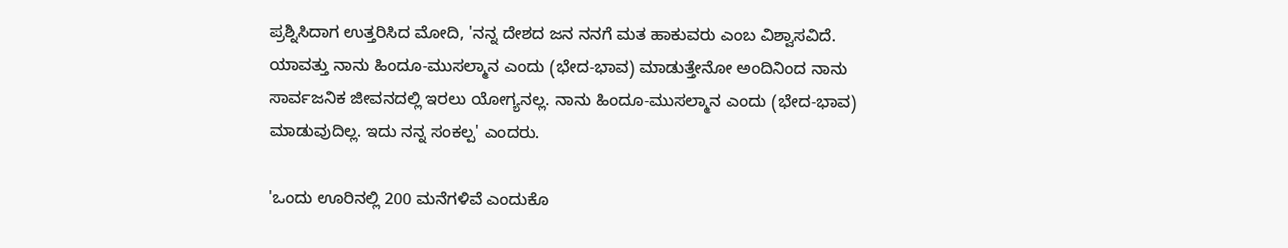ಪ್ರಶ್ನಿಸಿದಾಗ ಉತ್ತರಿಸಿದ ಮೋದಿ, 'ನನ್ನ ದೇಶದ ಜನ ನನಗೆ ಮತ ಹಾಕುವರು ಎಂಬ ವಿಶ್ವಾಸವಿದೆ. ಯಾವತ್ತು ನಾನು ಹಿಂದೂ-ಮುಸಲ್ಮಾನ ಎಂದು (ಭೇದ-ಭಾವ) ಮಾಡುತ್ತೇನೋ ಅಂದಿನಿಂದ ನಾನು ಸಾರ್ವಜನಿಕ ಜೀವನದಲ್ಲಿ ಇರಲು ಯೋಗ್ಯನಲ್ಲ. ನಾನು ಹಿಂದೂ-ಮುಸಲ್ಮಾನ ಎಂದು (ಭೇದ-ಭಾವ) ಮಾಡುವುದಿಲ್ಲ. ಇದು ನನ್ನ ಸಂಕಲ್ಪ' ಎಂದರು.

'ಒಂದು ಊರಿನಲ್ಲಿ 200 ಮನೆಗಳಿವೆ ಎಂದುಕೊ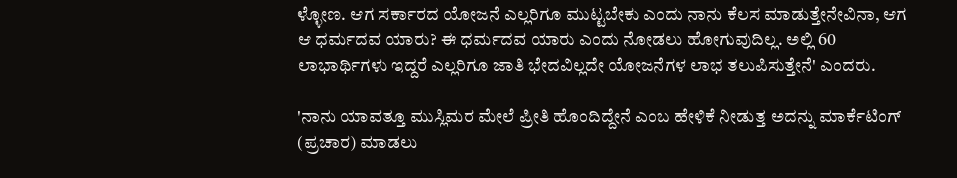ಳ್ಳೋಣ. ಆಗ ಸರ್ಕಾರದ ಯೋಜನೆ ಎಲ್ಲರಿಗೂ ಮುಟ್ಟಬೇಕು ಎಂದು ನಾನು ಕೆಲಸ ಮಾಡುತ್ತೇನೇವಿನಾ, ಆಗ ಆ ಧರ್ಮದವ ಯಾರು? ಈ ಧರ್ಮದವ ಯಾರು ಎಂದು ನೋಡಲು ಹೋಗುವುದಿಲ್ಲ. ಅಲ್ಲಿ 60 ಲಾಭಾರ್ಥಿಗಳು ಇದ್ದರೆ ಎಲ್ಲರಿಗೂ ಜಾತಿ ಭೇದವಿಲ್ಲದೇ ಯೋಜನೆಗಳ ಲಾಭ ತಲುಪಿಸುತ್ತೇನೆ' ಎಂದರು.

'ನಾನು ಯಾವತ್ತೂ ಮುಸ್ಲಿಮರ ಮೇಲೆ ಪ್ರೀತಿ ಹೊಂದಿದ್ದೇನೆ ಎಂಬ ಹೇಳಿಕೆ ನೀಡುತ್ತ ಅದನ್ನು ಮಾರ್ಕೆಟಿಂಗ್ (ಪ್ರಚಾರ) ಮಾಡಲು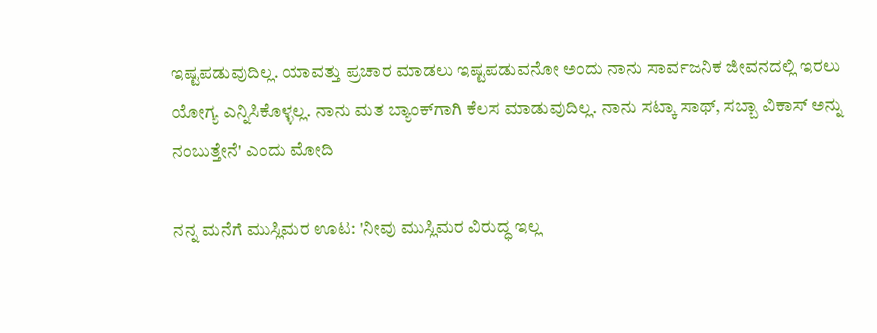ಇಷ್ಟಪಡುವುದಿಲ್ಲ. ಯಾವತ್ತು ಪ್ರಚಾರ ಮಾಡಲು ಇಷ್ಟಪಡುವನೋ ಅಂದು ನಾನು ಸಾರ್ವಜನಿಕ ಜೀವನದಲ್ಲಿ ಇರಲು ಯೋಗ್ಯ ಎನ್ನಿಸಿಕೊಳ್ಳಲ್ಲ. ನಾನು ಮತ ಬ್ಯಾಂಕ್‌ಗಾಗಿ ಕೆಲಸ ಮಾಡುವುದಿಲ್ಲ. ನಾನು ಸಟ್ಕಾ ಸಾಥ್, ಸಬ್ಬಾ ವಿಕಾಸ್ ಅನ್ನು ನಂಬುತ್ತೇನೆ' ಎಂದು ಮೋದಿ

ನನ್ನ ಮನೆಗೆ ಮುಸ್ಲಿಮರ ಊಟ: 'ನೀವು ಮುಸ್ಲಿಮರ ವಿರುದ್ಧ ಇಲ್ಲ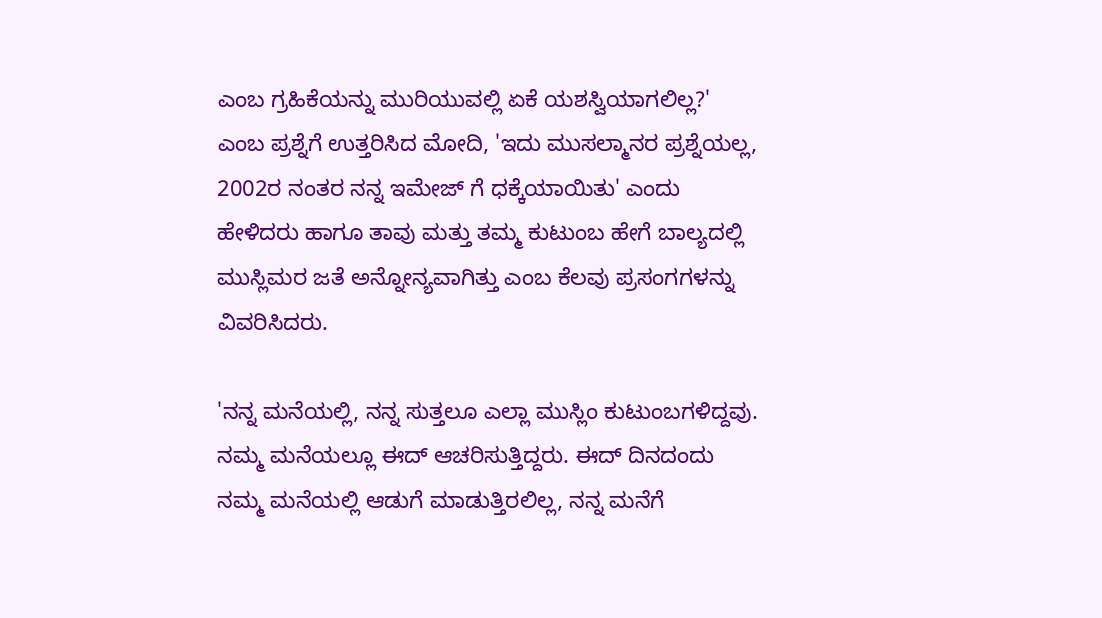ಎಂಬ ಗ್ರಹಿಕೆಯನ್ನು ಮುರಿಯುವಲ್ಲಿ ಏಕೆ ಯಶಸ್ವಿಯಾಗಲಿಲ್ಲ?' ಎಂಬ ಪ್ರಶ್ನೆಗೆ ಉತ್ತರಿಸಿದ ಮೋದಿ, 'ಇದು ಮುಸಲ್ಮಾನರ ಪ್ರಶ್ನೆಯಲ್ಲ, 2002ರ ನಂತರ ನನ್ನ ಇಮೇಜ್ ಗೆ ಧಕ್ಕೆಯಾಯಿತು' ಎಂದು ಹೇಳಿದರು ಹಾಗೂ ತಾವು ಮತ್ತು ತಮ್ಮ ಕುಟುಂಬ ಹೇಗೆ ಬಾಲ್ಯದಲ್ಲಿ ಮುಸ್ಲಿಮರ ಜತೆ ಅನ್ನೋನ್ಯವಾಗಿತ್ತು ಎಂಬ ಕೆಲವು ಪ್ರಸಂಗಗಳನ್ನು ವಿವರಿಸಿದರು.

'ನನ್ನ ಮನೆಯಲ್ಲಿ, ನನ್ನ ಸುತ್ತಲೂ ಎಲ್ಲಾ ಮುಸ್ಲಿಂ ಕುಟುಂಬಗಳಿದ್ದವು. ನಮ್ಮ ಮನೆಯಲ್ಲೂ ಈದ್ ಆಚರಿಸುತ್ತಿದ್ದರು. ಈದ್ ದಿನದಂದು ನಮ್ಮ ಮನೆಯಲ್ಲಿ ಆಡುಗೆ ಮಾಡುತ್ತಿರಲಿಲ್ಲ, ನನ್ನ ಮನೆಗೆ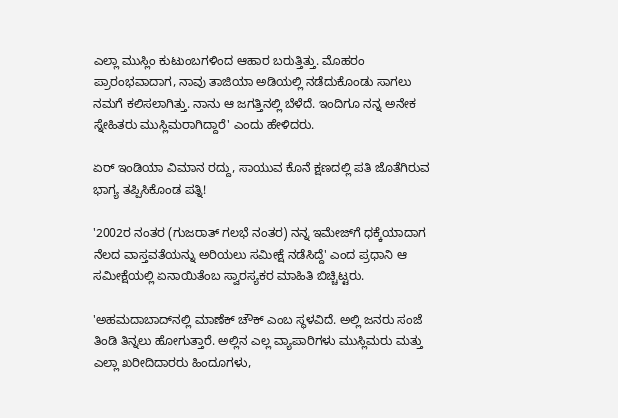ಎಲ್ಲಾ ಮುಸ್ಲಿಂ ಕುಟುಂಬಗಳಿಂದ ಆಹಾರ ಬರುತ್ತಿತ್ತು. ಮೊಹರಂ ಪ್ರಾರಂಭವಾದಾಗ, ನಾವು ತಾಜಿಯಾ ಅಡಿಯಲ್ಲಿ ನಡೆದುಕೊಂಡು ಸಾಗಲು ನಮಗೆ ಕಲಿಸಲಾಗಿತ್ತು. ನಾನು ಆ ಜಗತ್ತಿನಲ್ಲಿ ಬೆಳೆದೆ. ಇಂದಿಗೂ ನನ್ನ ಅನೇಕ ಸ್ನೇಹಿತರು ಮುಸ್ಲಿಮರಾಗಿದ್ದಾರೆ' ಎಂದು ಹೇಳಿದರು.

ಏರ್‌ ಇಂಡಿಯಾ ವಿಮಾನ ರದ್ದು, ಸಾಯುವ ಕೊನೆ ಕ್ಷಣದಲ್ಲಿ ಪತಿ ಜೊತೆಗಿರುವ ಭಾಗ್ಯ ತಪ್ಪಿಸಿಕೊಂಡ ಪತ್ನಿ!

'2002ರ ನಂತರ (ಗುಜರಾತ್ ಗಲಭೆ ನಂತರ) ನನ್ನ ಇಮೇಜ್‌ಗೆ ಧಕ್ಕೆಯಾದಾಗ ನೆಲದ ವಾಸ್ತವತೆಯನ್ನು ಅರಿಯಲು ಸಮೀಕ್ಷೆ ನಡೆಸಿದ್ದೆ' ಎಂದ ಪ್ರಧಾನಿ ಆ ಸಮೀಕ್ಷೆಯಲ್ಲಿ ಏನಾಯಿತೆಂಬ ಸ್ವಾರಸ್ಯಕರ ಮಾಹಿತಿ ಬಿಚ್ಚಿಟ್ಟರು.

'ಅಹಮದಾಬಾದ್‌ನಲ್ಲಿ ಮಾಣೆಕ್ ಚೌಕ್ ಎಂಬ ಸ್ಥಳವಿದೆ. ಅಲ್ಲಿ ಜನರು ಸಂಜೆ ತಿಂಡಿ ತಿನ್ನಲು ಹೋಗುತ್ತಾರೆ. ಅಲ್ಲಿನ ಎಲ್ಲ ವ್ಯಾಪಾರಿಗಳು ಮುಸ್ಲಿಮರು ಮತ್ತು ಎಲ್ಲಾ ಖರೀದಿದಾರರು ಹಿಂದೂಗಳು,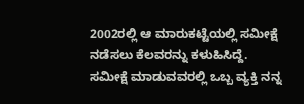2002ರಲ್ಲಿ ಆ ಮಾರುಕಟ್ಟೆಯಲ್ಲಿ ಸಮೀಕ್ಷೆ ನಡೆಸಲು ಕೆಲವರನ್ನು ಕಳುಹಿಸಿದ್ದೆ. ಸಮೀಕ್ಷೆ ಮಾಡುವವರಲ್ಲಿ ಒಬ್ಬ ವ್ಯಕ್ತಿ ನನ್ನ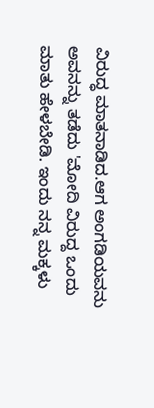ವಿರುದ್ಧ ಮಾತನಾಡಿದ.ಆಗ ಅಂಗಡಿಯವನು ಅವನನ್ನು ತಡೆದು 'ಮೋದಿ ವಿರುದ್ದ ಒಂದು ಮಾತು ಹೇಳಬೇಡಿ. ಇಂದು ನನ್ನ ಮಕ್ಕಳು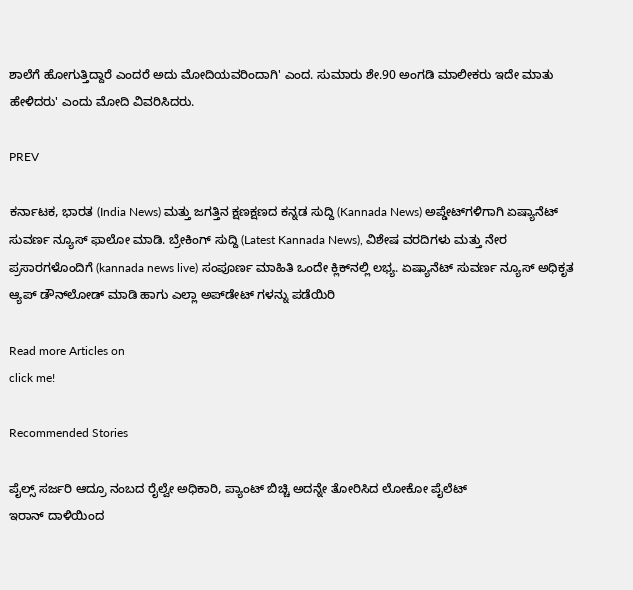ಶಾಲೆಗೆ ಹೋಗುತ್ತಿದ್ದಾರೆ ಎಂದರೆ ಅದು ಮೋದಿಯವರಿಂದಾಗಿ' ಎಂದ. ಸುಮಾರು ಶೇ.90 ಅಂಗಡಿ ಮಾಲೀಕರು ಇದೇ ಮಾತು ಹೇಳಿದರು' ಎಂದು ಮೋದಿ ವಿವರಿಸಿದರು.

PREV

ಕರ್ನಾಟಕ, ಭಾರತ (India News) ಮತ್ತು ಜಗತ್ತಿನ ಕ್ಷಣಕ್ಷಣದ ಕನ್ನಡ ಸುದ್ದಿ (Kannada News) ಅಪ್ಡೇಟ್‌ಗಳಿಗಾಗಿ ಏಷ್ಯಾನೆಟ್ ಸುವರ್ಣ ನ್ಯೂಸ್‌ ಫಾಲೋ ಮಾಡಿ. ಬ್ರೇಕಿಂಗ್ ಸುದ್ದಿ (Latest Kannada News), ವಿಶೇಷ ವರದಿಗಳು ಮತ್ತು ನೇರ ಪ್ರಸಾರಗಳೊಂದಿಗೆ (kannada news live) ಸಂಪೂರ್ಣ ಮಾಹಿತಿ ಒಂದೇ ಕ್ಲಿಕ್‌ನಲ್ಲಿ ಲಭ್ಯ. ಏಷ್ಯಾನೆಟ್ ಸುವರ್ಣ ನ್ಯೂಸ್ ಅಧಿಕೃತ ಆ್ಯಪ್ ಡೌನ್‌ಲೋಡ್ ಮಾಡಿ ಹಾಗು ಎಲ್ಲಾ ಅಪ್‌ಡೇಟ್ ಗಳನ್ನು ಪಡೆಯಿರಿ

Read more Articles on
click me!

Recommended Stories

ಪೈಲ್ಸ್ ಸರ್ಜರಿ ಆದ್ರೂ ನಂಬದ ರೈಲ್ವೇ ಅಧಿಕಾರಿ, ಪ್ಯಾಂಟ್ ಬಿಚ್ಚಿ ಅದನ್ನೇ ತೋರಿಸಿದ ಲೋಕೋ ಪೈಲೆಟ್
ಇರಾನ್ ದಾಳಿಯಿಂದ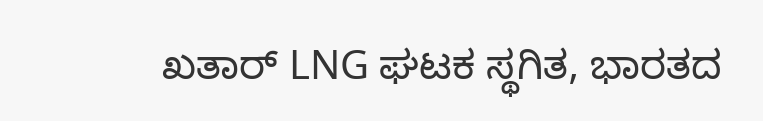ಖತಾರ್ LNG ಘಟಕ ಸ್ಥಗಿತ, ಭಾರತದ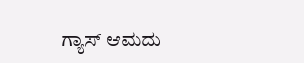ಗ್ಯಾಸ್ ಆಮದು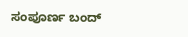ಸಂಪೂರ್ಣ ಬಂದ್‌